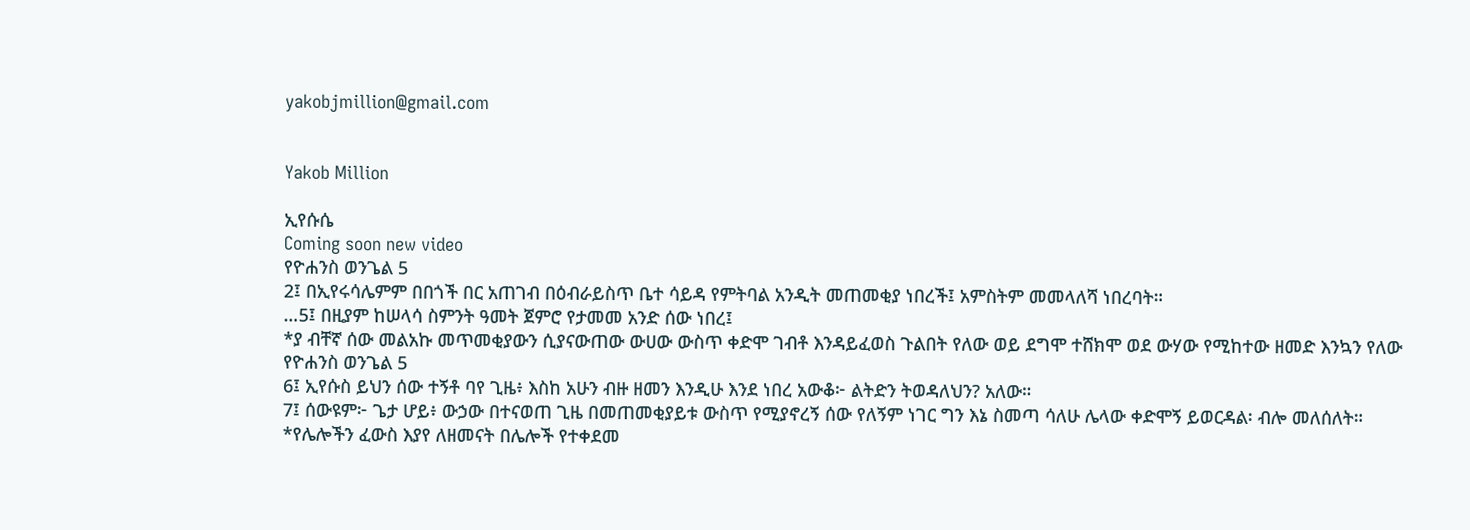yakobjmillion@gmail.com


Yakob Million

ኢየሱሴ
Coming soon new video
የዮሐንስ ወንጌል 5
2፤ በኢየሩሳሌምም በበጎች በር አጠገብ በዕብራይስጥ ቤተ ሳይዳ የምትባል አንዲት መጠመቂያ ነበረች፤ አምስትም መመላለሻ ነበረባት።
…5፤ በዚያም ከሠላሳ ስምንት ዓመት ጀምሮ የታመመ አንድ ሰው ነበረ፤
*ያ ብቸኛ ሰው መልአኩ መጥመቂያውን ሲያናውጠው ውሀው ውስጥ ቀድሞ ገብቶ እንዳይፈወስ ጉልበት የለው ወይ ደግሞ ተሸክሞ ወደ ውሃው የሚከተው ዘመድ እንኳን የለው
የዮሐንስ ወንጌል 5
6፤ ኢየሱስ ይህን ሰው ተኝቶ ባየ ጊዜ፥ እስከ አሁን ብዙ ዘመን እንዲሁ እንደ ነበረ አውቆ፦ ልትድን ትወዳለህን? አለው።
7፤ ሰውዩም፦ ጌታ ሆይ፥ ውኃው በተናወጠ ጊዜ በመጠመቂያይቱ ውስጥ የሚያኖረኝ ሰው የለኝም ነገር ግን እኔ ስመጣ ሳለሁ ሌላው ቀድሞኝ ይወርዳል፡ ብሎ መለሰለት።
*የሌሎችን ፈውስ እያየ ለዘመናት በሌሎች የተቀደመ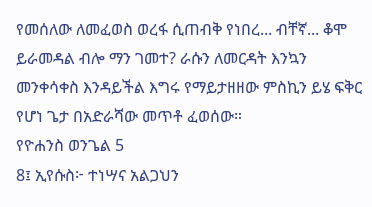የመሰለው ለመፈወስ ወረፋ ሲጠብቅ የነበረ... ብቸኛ... ቆሞ ይራመዳል ብሎ ማን ገመተ? ራሱን ለመርዳት እንኳን መንቀሳቀስ እንዳይችል እግሩ የማይታዘዘው ምስኪን ይሄ ፍቅር የሆነ ጌታ በአድራሻው መጥቶ ፈወሰው።
የዮሐንስ ወንጌል 5
8፤ ኢየሱስ፦ ተነሣና አልጋህን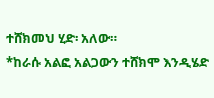ተሸክመህ ሂድ፡ አለው።
*ከራሱ አልፎ አልጋውን ተሸክሞ እንዲሄድ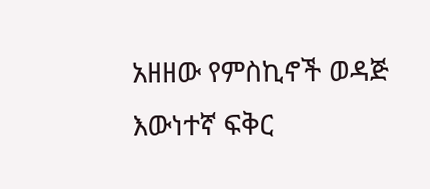አዘዘው የምስኪኖች ወዳጅ እውነተኛ ፍቅር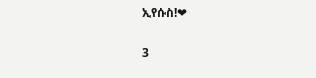ኢየሱስ!❤

3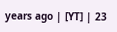years ago | [YT] | 23